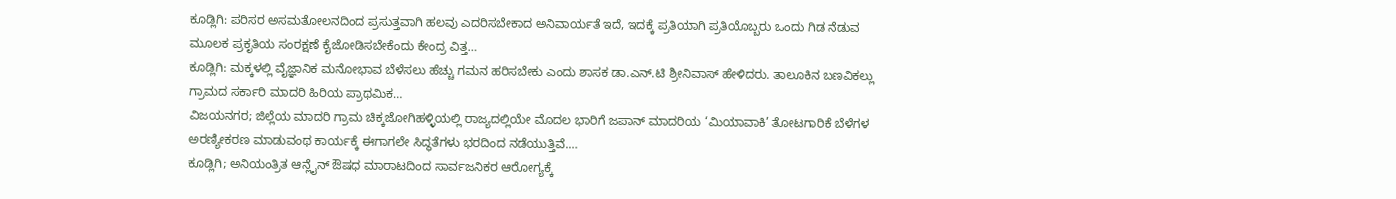ಕೂಡ್ಲಿಗಿ: ಪರಿಸರ ಅಸಮತೋಲನದಿಂದ ಪ್ರಸುತ್ತವಾಗಿ ಹಲವು ಎದರಿಸಬೇಕಾದ ಅನಿವಾರ್ಯತೆ ಇದೆ, ಇದಕ್ಕೆ ಪ್ರತಿಯಾಗಿ ಪ್ರತಿಯೊಬ್ಬರು ಒಂದು ಗಿಡ ನೆಡುವ ಮೂಲಕ ಪ್ರಕೃತಿಯ ಸಂರಕ್ಷಣೆ ಕೈಜೋಡಿಸಬೇಕೆಂದು ಕೇಂದ್ರ ವಿತ್ತ…
ಕೂಡ್ಲಿಗಿ: ಮಕ್ಕಳಲ್ಲಿ ವೈಜ್ಞಾನಿಕ ಮನೋಭಾವ ಬೆಳೆಸಲು ಹೆಚ್ಚು ಗಮನ ಹರಿಸಬೇಕು ಎಂದು ಶಾಸಕ ಡಾ.ಎನ್.ಟಿ ಶ್ರೀನಿವಾಸ್ ಹೇಳಿದರು. ತಾಲೂಕಿನ ಬಣವಿಕಲ್ಲು ಗ್ರಾಮದ ಸರ್ಕಾರಿ ಮಾದರಿ ಹಿರಿಯ ಪ್ರಾಥಮಿಕ…
ವಿಜಯನಗರ; ಜಿಲ್ಲೆಯ ಮಾದರಿ ಗ್ರಾಮ ಚಿಕ್ಕಜೋಗಿಹಳ್ಳಿಯಲ್ಲಿ ರಾಜ್ಯದಲ್ಲಿಯೇ ಮೊದಲ ಭಾರಿಗೆ ಜಪಾನ್ ಮಾದರಿಯ ‘ಮಿಯಾವಾಕಿ’ ತೋಟಗಾರಿಕೆ ಬೆಳೆಗಳ ಅರಣ್ಯೀಕರಣ ಮಾಡುವಂಥ ಕಾರ್ಯಕ್ಕೆ ಈಗಾಗಲೇ ಸಿದ್ಧತೆಗಳು ಭರದಿಂದ ನಡೆಯುತ್ತಿವೆ.…
ಕೂಡ್ಲಿಗಿ; ಅನಿಯಂತ್ರಿತ ಆನ್ಲೈನ್ ಔಷಧ ಮಾರಾಟದಿಂದ ಸಾರ್ವಜನಿಕರ ಆರೋಗ್ಯಕ್ಕೆ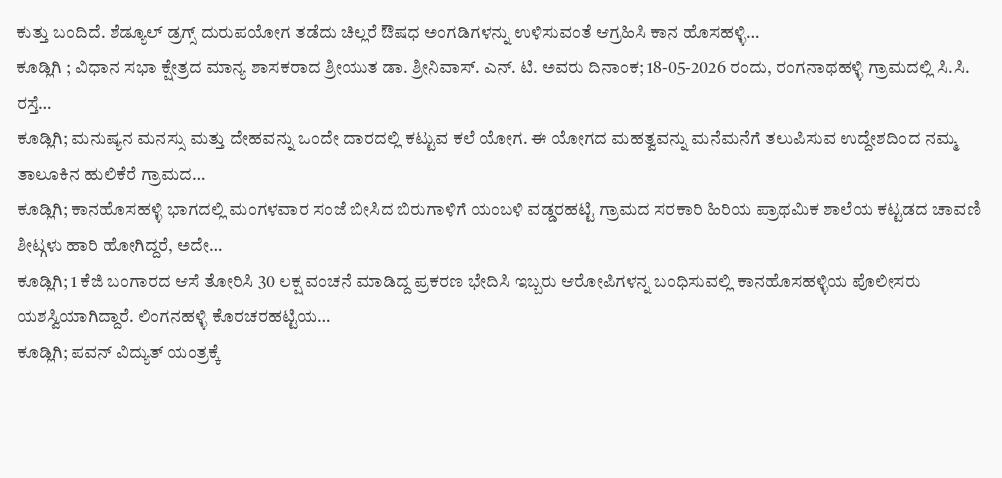ಕುತ್ತು ಬಂದಿದೆ. ಶೆಡ್ಯೂಲ್ ಡ್ರಗ್ಸ್ ದುರುಪಯೋಗ ತಡೆದು ಚಿಲ್ಲರೆ ಔಷಧ ಅಂಗಡಿಗಳನ್ನು ಉಳಿಸುವಂತೆ ಆಗ್ರಹಿಸಿ ಕಾನ ಹೊಸಹಳ್ಳಿ…
ಕೂಡ್ಲಿಗಿ ; ವಿಧಾನ ಸಭಾ ಕ್ಷೇತ್ರದ ಮಾನ್ಯ ಶಾಸಕರಾದ ಶ್ರೀಯುತ ಡಾ. ಶ್ರೀನಿವಾಸ್. ಎನ್. ಟಿ. ಅವರು ದಿನಾಂಕ; 18-05-2026 ರಂದು, ರಂಗನಾಥಹಳ್ಳಿ ಗ್ರಾಮದಲ್ಲಿ ಸಿ.ಸಿ. ರಸ್ತೆ…
ಕೂಡ್ಲಿಗಿ; ಮನುಷ್ಯನ ಮನಸ್ಸು ಮತ್ತು ದೇಹವನ್ನು ಒಂದೇ ದಾರದಲ್ಲಿ ಕಟ್ಟುವ ಕಲೆ ಯೋಗ. ಈ ಯೋಗದ ಮಹತ್ವವನ್ನು ಮನೆಮನೆಗೆ ತಲುಪಿಸುವ ಉದ್ದೇಶದಿಂದ ನಮ್ಮ ತಾಲೂಕಿನ ಹುಲಿಕೆರೆ ಗ್ರಾಮದ…
ಕೂಡ್ಲಿಗಿ; ಕಾನಹೊಸಹಳ್ಳಿ ಭಾಗದಲ್ಲಿ ಮಂಗಳವಾರ ಸಂಜೆ ಬೀಸಿದ ಬಿರುಗಾಳಿಗೆ ಯಂಬಳಿ ವಡ್ಡರಹಟ್ಟಿ ಗ್ರಾಮದ ಸರಕಾರಿ ಹಿರಿಯ ಪ್ರಾಥಮಿಕ ಶಾಲೆಯ ಕಟ್ಟಡದ ಚಾವಣಿ ಶೀಟ್ಗಳು ಹಾರಿ ಹೋಗಿದ್ದರೆ, ಅದೇ…
ಕೂಡ್ಲಿಗಿ; 1 ಕೆಜಿ ಬಂಗಾರದ ಆಸೆ ತೋರಿಸಿ 30 ಲಕ್ಷ ವಂಚನೆ ಮಾಡಿದ್ದ ಪ್ರಕರಣ ಭೇದಿಸಿ ಇಬ್ಬರು ಆರೋಪಿಗಳನ್ನ ಬಂಧಿಸುವಲ್ಲಿ ಕಾನಹೊಸಹಳ್ಳಿಯ ಪೊಲೀಸರು ಯಶಸ್ವಿಯಾಗಿದ್ದಾರೆ. ಲಿಂಗನಹಳ್ಳಿ ಕೊರಚರಹಟ್ಟಿಯ…
ಕೂಡ್ಲಿಗಿ; ಪವನ್ ವಿದ್ಯುತ್ ಯಂತ್ರಕ್ಕೆ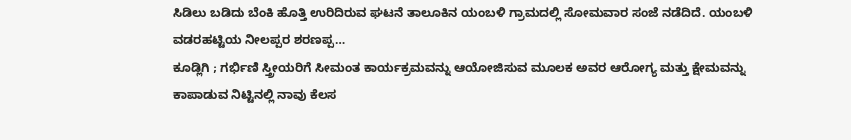ಸಿಡಿಲು ಬಡಿದು ಬೆಂಕಿ ಹೊತ್ತಿ ಉರಿದಿರುವ ಘಟನೆ ತಾಲೂಕಿನ ಯಂಬಳಿ ಗ್ರಾಮದಲ್ಲಿ ಸೋಮವಾರ ಸಂಜೆ ನಡೆದಿದೆ. ಯಂಬಳಿ ವಡರಹಟ್ಟಿಯ ನೀಲಪ್ಪರ ಶರಣಪ್ಪ…
ಕೂಡ್ಲಿಗಿ ; ಗರ್ಭಿಣಿ ಸ್ತ್ರೀಯರಿಗೆ ಸೀಮಂತ ಕಾರ್ಯಕ್ರಮವನ್ನು ಆಯೋಜಿಸುವ ಮೂಲಕ ಅವರ ಆರೋಗ್ಯ ಮತ್ತು ಕ್ಷೇಮವನ್ನು ಕಾಪಾಡುವ ನಿಟ್ಟಿನಲ್ಲಿ ನಾವು ಕೆಲಸ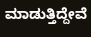ಮಾಡುತ್ತಿದ್ದೇವೆ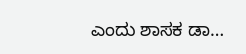ಎಂದು ಶಾಸಕ ಡಾ…